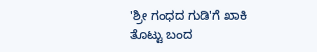'ಶ್ರೀ ಗಂಧದ ಗುಡಿ'ಗೆ ಖಾಕಿ ತೊಟ್ಟು ಬಂದ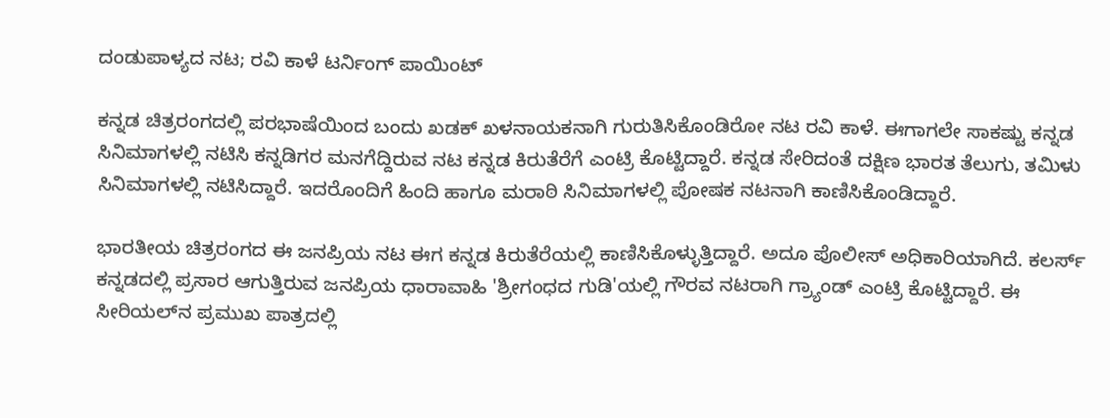ದಂಡುಪಾಳ್ಯದ ನಟ; ರವಿ ಕಾಳೆ ಟರ್ನಿಂಗ್ ಪಾಯಿಂಟ್

ಕನ್ನಡ ಚಿತ್ರರಂಗದಲ್ಲಿ ಪರಭಾಷೆಯಿಂದ ಬಂದು ಖಡಕ್ ಖಳನಾಯಕನಾಗಿ ಗುರುತಿಸಿಕೊಂಡಿರೋ ನಟ ರವಿ ಕಾಳೆ. ಈಗಾಗಲೇ ಸಾಕಷ್ಟು ಕನ್ನಡ ಸಿನಿಮಾಗಳಲ್ಲಿ ನಟಿಸಿ ಕನ್ನಡಿಗರ ಮನಗೆದ್ದಿರುವ ನಟ ಕನ್ನಡ ಕಿರುತೆರೆಗೆ ಎಂಟ್ರಿ ಕೊಟ್ಟಿದ್ದಾರೆ. ಕನ್ನಡ ಸೇರಿದಂತೆ ದಕ್ಷಿಣ ಭಾರತ ತೆಲುಗು, ತಮಿಳು ಸಿನಿಮಾಗಳಲ್ಲಿ ನಟಿಸಿದ್ದಾರೆ. ಇದರೊಂದಿಗೆ ಹಿಂದಿ ಹಾಗೂ ಮರಾಠಿ ಸಿನಿಮಾಗಳಲ್ಲಿ ಪೋಷಕ ನಟನಾಗಿ ಕಾಣಿಸಿಕೊಂಡಿದ್ದಾರೆ.

ಭಾರತೀಯ ಚಿತ್ರರಂಗದ ಈ ಜನಪ್ರಿಯ ನಟ ಈಗ ಕನ್ನಡ ಕಿರುತೆರೆಯಲ್ಲಿ ಕಾಣಿಸಿಕೊಳ್ಳುತ್ತಿದ್ದಾರೆ. ಅದೂ ಪೊಲೀಸ್ ಅಧಿಕಾರಿಯಾಗಿದೆ. ಕಲರ್ಸ್ ಕನ್ನಡದಲ್ಲಿ ಪ್ರಸಾರ ಆಗುತ್ತಿರುವ ಜನಪ್ರಿಯ ಧಾರಾವಾಹಿ 'ಶ್ರೀಗಂಧದ ಗುಡಿ'ಯಲ್ಲಿ ಗೌರವ ನಟರಾಗಿ ಗ್ರ್ಯಾಂಡ್ ಎಂಟ್ರಿ ಕೊಟ್ಟಿದ್ದಾರೆ. ಈ ಸೀರಿಯಲ್‌ನ ಪ್ರಮುಖ ಪಾತ್ರದಲ್ಲಿ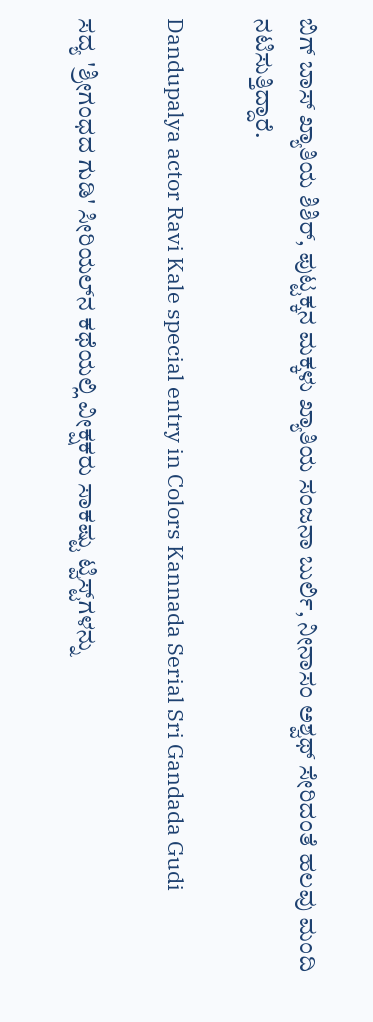ಬಿಗ್ ಬಾಸ್ ಖ್ಯಾತಿಯ ಶಿಶಿರ್, ಪುಟ್ಟಕ್ಕನ ಮಕ್ಕಳು ಖ್ಯಾತಿಯ ಸಂಜನಾ ಬುರ್ಲಿ, ನೀನಾಸಂ ಅಶ್ವಥ್ ಸೇರಿದಂತೆ ಹಲವು ಮಂದಿ ನಟಿಸುತ್ತಿದ್ದಾರೆ.

Dandupalya actor Ravi Kale special entry in Colors Kannada Serial Sri Gandada Gudi

ಸದ್ಯ 'ಶ್ರೀಗಂಧದ ಗುಡಿ' ಸೀರಿಯಲ್‌ನ ಕಥೆಯಲ್ಲಿ ವೀಕ್ಷಕರು ಸಾಕಷ್ಟು ಟ್ವಿಸ್ಟ್‌ಗಳನ್ನು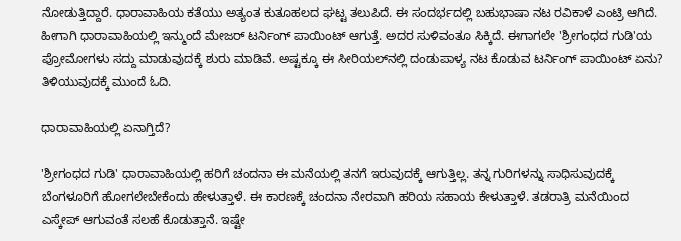ನೋಡುತ್ತಿದ್ದಾರೆ. ಧಾರಾವಾಹಿಯ ಕತೆಯು ಅತ್ಯಂತ ಕುತೂಹಲದ ಘಟ್ಟ ತಲುಪಿದೆ. ಈ ಸಂದರ್ಭದಲ್ಲಿ ಬಹುಭಾಷಾ ನಟ ರವಿಕಾಳೆ ಎಂಟ್ರಿ ಆಗಿದೆ. ಹೀಗಾಗಿ ಧಾರಾವಾಹಿಯಲ್ಲಿ ಇನ್ಮುಂದೆ ಮೇಜರ್ ಟರ್ನಿಂಗ್ ಪಾಯಿಂಟ್ ಆಗುತ್ತೆ. ಅದರ ಸುಳಿವಂತೂ ಸಿಕ್ಕಿದೆ. ಈಗಾಗಲೇ 'ಶ್ರೀಗಂಧದ ಗುಡಿ'ಯ ಪ್ರೋಮೋಗಳು ಸದ್ದು ಮಾಡುವುದಕ್ಕೆ ಶುರು ಮಾಡಿವೆ. ಅಷ್ಟಕ್ಕೂ ಈ ಸೀರಿಯಲ್‌ನಲ್ಲಿ ದಂಡುಪಾಳ್ಯ ನಟ ಕೊಡುವ ಟರ್ನಿಂಗ್ ಪಾಯಿಂಟ್ ಏನು? ತಿಳಿಯುವುದಕ್ಕೆ ಮುಂದೆ ಓದಿ.

ಧಾರಾವಾಹಿಯಲ್ಲಿ ಏನಾಗ್ತಿದೆ?

'ಶ್ರೀಗಂಧದ ಗುಡಿ' ಧಾರಾವಾಹಿಯಲ್ಲಿ ಹರಿಗೆ ಚಂದನಾ ಈ ಮನೆಯಲ್ಲಿ ತನಗೆ ಇರುವುದಕ್ಕೆ ಆಗುತ್ತಿಲ್ಲ. ತನ್ನ ಗುರಿಗಳನ್ನು ಸಾಧಿಸುವುದಕ್ಕೆ ಬೆಂಗಳೂರಿಗೆ ಹೋಗಲೇಬೇಕೆಂದು ಹೇಳುತ್ತಾಳೆ. ಈ ಕಾರಣಕ್ಕೆ ಚಂದನಾ ನೇರವಾಗಿ ಹರಿಯ ಸಹಾಯ ಕೇಳುತ್ತಾಳೆ. ತಡರಾತ್ರಿ ಮನೆಯಿಂದ ಎಸ್ಕೇಪ್ ಆಗುವಂತೆ ಸಲಹೆ ಕೊಡುತ್ತಾನೆ. ಇಷ್ಟೇ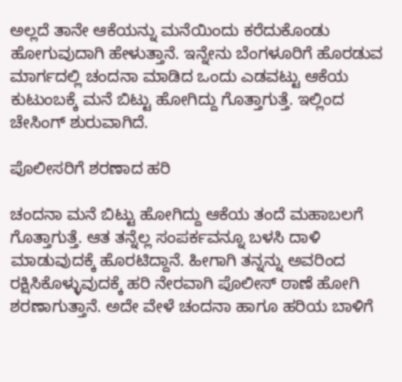ಅಲ್ಲದೆ ತಾನೇ ಆಕೆಯನ್ನು ಮನೆಯಿಂದು ಕರೆದುಕೊಂಡು ಹೋಗುವುದಾಗಿ ಹೇಳುತ್ತಾನೆ. ಇನ್ನೇನು ಬೆಂಗಳೂರಿಗೆ ಹೊರಡುವ ಮಾರ್ಗದಲ್ಲಿ ಚಂದನಾ ಮಾಡಿದ ಒಂದು ಎಡವಟ್ಟು ಆಕೆಯ ಕುಟುಂಬಕ್ಕೆ ಮನೆ ಬಿಟ್ಟು ಹೋಗಿದ್ದು ಗೊತ್ತಾಗುತ್ತೆ. ಇಲ್ಲಿಂದ ಚೇಸಿಂಗ್ ಶುರುವಾಗಿದೆ.

ಪೊಲೀಸರಿಗೆ ಶರಣಾದ ಹರಿ

ಚಂದನಾ ಮನೆ ಬಿಟ್ಟು ಹೋಗಿದ್ದು ಆಕೆಯ ತಂದೆ ಮಹಾಬಲಗೆ ಗೊತ್ತಾಗುತ್ತೆ. ಆತ ತನ್ನೆಲ್ಲ ಸಂಪರ್ಕವನ್ನೂ ಬಳಸಿ ದಾಳಿ ಮಾಡುವುದಕ್ಕೆ ಹೊರಟಿದ್ದಾನೆ. ಹೀಗಾಗಿ ತನ್ನನ್ನು ಅವರಿಂದ ರಕ್ಷಿಸಿಕೊಳ್ಳುವುದಕ್ಕೆ ಹರಿ ನೇರವಾಗಿ ಪೊಲೀಸ್ ಠಾಣೆ ಹೋಗಿ ಶರಣಾಗುತ್ತಾನೆ. ಅದೇ ವೇಳೆ ಚಂದನಾ ಹಾಗೂ ಹರಿಯ ಬಾಳಿಗೆ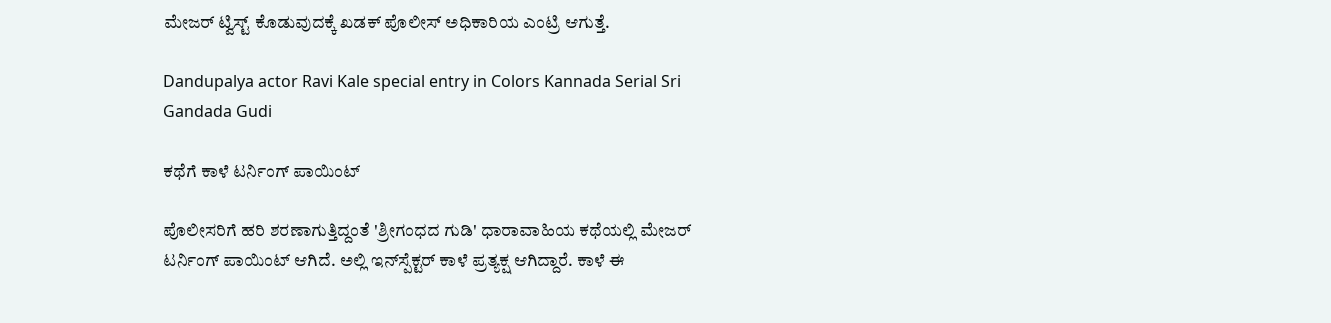ಮೇಜರ್ ಟ್ವಿಸ್ಟ್ ಕೊಡುವುದಕ್ಕೆ ಖಡಕ್ ಪೊಲೀಸ್ ಅಧಿಕಾರಿಯ ಎಂಟ್ರಿ ಆಗುತ್ತೆ.

Dandupalya actor Ravi Kale special entry in Colors Kannada Serial Sri Gandada Gudi

ಕಥೆಗೆ ಕಾಳೆ ಟರ್ನಿಂಗ್ ಪಾಯಿಂಟ್

ಪೊಲೀಸರಿಗೆ ಹರಿ ಶರಣಾಗುತ್ತಿದ್ದಂತೆ 'ಶ್ರೀಗಂಧದ ಗುಡಿ' ಧಾರಾವಾಹಿಯ ಕಥೆಯಲ್ಲಿ ಮೇಜರ್ ಟರ್ನಿಂಗ್ ಪಾಯಿಂಟ್ ಆಗಿದೆ. ಅಲ್ಲಿ ಇನ್‌ಸ್ಪೆಕ್ಟರ್ ಕಾಳೆ ಪ್ರತ್ಯಕ್ಷ ಆಗಿದ್ದಾರೆ. ಕಾಳೆ ಈ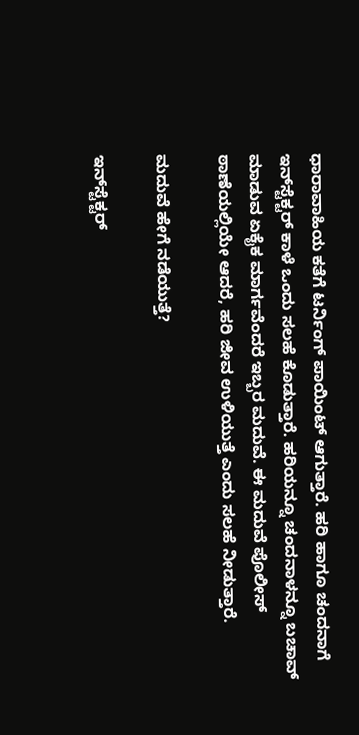ಧಾರಾವಾಹಿಯ ಕತೆಗೆ ಟರ್ನಿಂಗ್ ಪಾಯಿಂಟ್ ಆಗುತ್ತಾರೆ. ಹರಿ ಹಾಗೂ ಚಂದನಾಗೆ ಇನ್‌ಸ್ಟೆಕ್ಟರ್ ಕಾಳೆ ಒಂದು ಸಲಹೆ ಕೊಡುತ್ತಾರೆ. ಹರಿಯನ್ನೂ ಚಂದನಾಳನ್ನೂ ಬಚಾವ್ ಮಾಡುವ ಏಕೈಕ ಮಾರ್ಗವೆಂದರೆ ಇಬ್ಬರ ಮದುವೆ. ಈ ಮದುವೆ ಪೊಲೀಸ್ ಠಾಣೆಯಲ್ಲಿಯೇ ಆದರೆ, ಹರಿ ಜೀವ ಉಳಿಯುತ್ತೆ ಎಂದು ಸಲಹೆ ನೀಡುತ್ತಾರೆ.

ಮದುವೆ ಹೇಗೆ ನಡೆಯುತ್ತೆ?

ಇನ್‌ಸ್ಟೆಕ್ಟರ್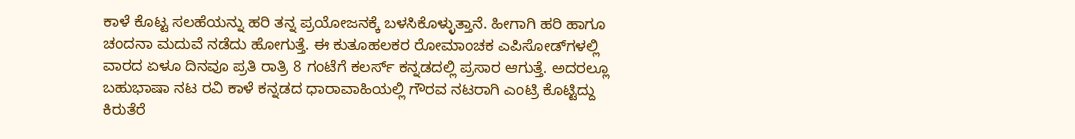ಕಾಳೆ ಕೊಟ್ಟ ಸಲಹೆಯನ್ನು ಹರಿ ತನ್ನ ಪ್ರಯೋಜನಕ್ಕೆ ಬಳಸಿಕೊಳ್ಳುತ್ತಾನೆ. ಹೀಗಾಗಿ ಹರಿ ಹಾಗೂ ಚಂದನಾ ಮದುವೆ ನಡೆದು ಹೋಗುತ್ತೆ. ಈ ಕುತೂಹಲಕರ ರೋಮಾಂಚಕ ಎಪಿಸೋಡ್‌ಗಳಲ್ಲಿ ವಾರದ ಏಳೂ ದಿನವೂ ಪ್ರತಿ ರಾತ್ರಿ 8 ಗಂಟೆಗೆ ಕಲರ್ಸ್ ಕನ್ನಡದಲ್ಲಿ ಪ್ರಸಾರ ಆಗುತ್ತೆ. ಅದರಲ್ಲೂ ಬಹುಭಾಷಾ ನಟ ರವಿ ಕಾಳೆ ಕನ್ನಡದ ಧಾರಾವಾಹಿಯಲ್ಲಿ ಗೌರವ ನಟರಾಗಿ ಎಂಟ್ರಿ ಕೊಟ್ಟಿದ್ದು ಕಿರುತೆರೆ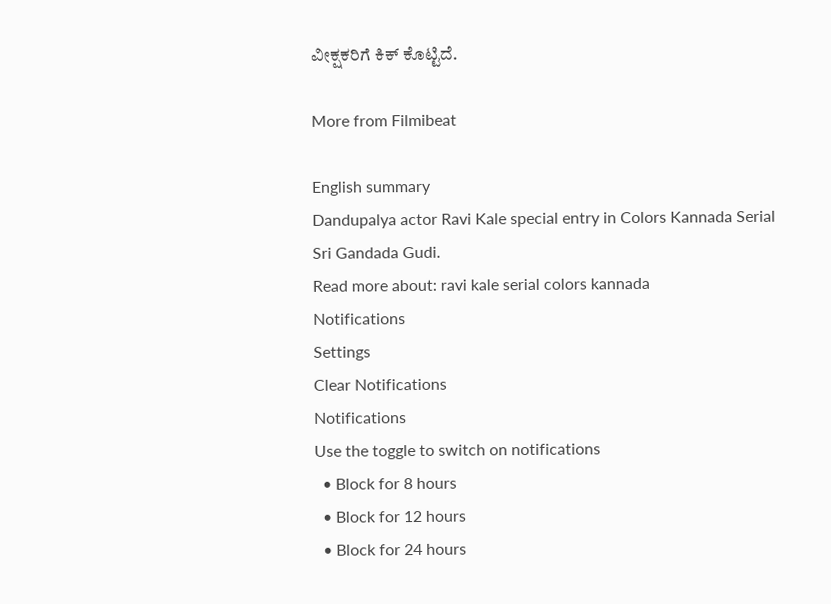ವೀಕ್ಷಕರಿಗೆ ಕಿಕ್ ಕೊಟ್ಟಿದೆ.

More from Filmibeat

English summary
Dandupalya actor Ravi Kale special entry in Colors Kannada Serial Sri Gandada Gudi.
Read more about: ravi kale serial colors kannada
Notifications
Settings
Clear Notifications
Notifications
Use the toggle to switch on notifications
  • Block for 8 hours
  • Block for 12 hours
  • Block for 24 hours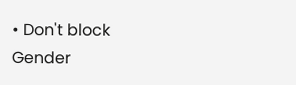• Don't block
Gender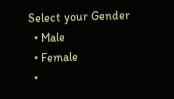Select your Gender
  • Male
  • Female
  •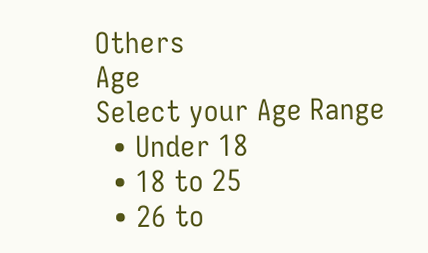Others
Age
Select your Age Range
  • Under 18
  • 18 to 25
  • 26 to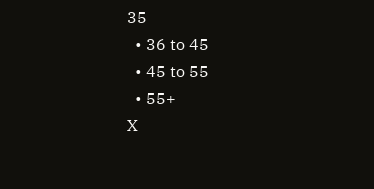35
  • 36 to 45
  • 45 to 55
  • 55+
X